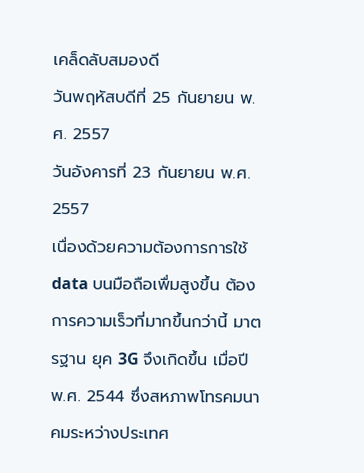เคล็ดลับสมองดี
วันพฤหัสบดีที่ 25 กันยายน พ.ศ. 2557
วันอังคารที่ 23 กันยายน พ.ศ. 2557
เนื่องด้วยความต้องการการใช้ data บนมือถือเพื่มสูงขึ้น ต้องการความเร็วที่มากขึ้นกว่านี้ มาตรฐาน ยุค 3G จึงเกิดขึ้น เมื่อปี พ.ศ. 2544 ซึ่งสหภาพโทรคมนาคมระหว่างประเทศ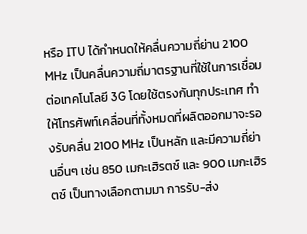หรือ ITU ได้กำหนดให้คลื่นความถี่ย่าน 2100 MHz เป็นคลื่นความถี่มาตรฐานที่ใช้ในการเชื่อมต่อเทคโนโลยี 3G โดยใช้ตรงกันทุกประเทศ ทำให้โทรศัพท์เคลื่อนที่ทั้งหมดที่ผลิตออกมาจะรองรับคลื่น 2100 MHz เป็นหลัก และมีความถี่ย่านอื่นๆ เช่น 850 เมกะเฮิรตซ์ และ 900 เมกะเฮิรตซ์ เป็นทางเลือกตามมา การรับ-ส่ง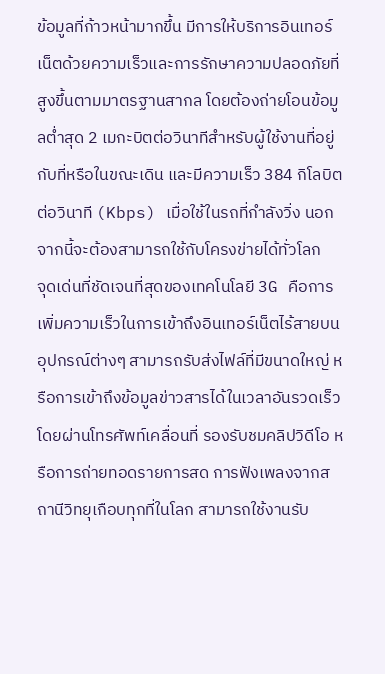ข้อมูลที่ก้าวหน้ามากขึ้น มีการให้บริการอินเทอร์เน็ตด้วยความเร็วและการรักษาความปลอดภัยที่สูงขึ้นตามมาตรฐานสากล โดยต้องถ่ายโอนข้อมูลต่ำสุด 2 เมกะบิตต่อวินาทีสำหรับผู้ใช้งานที่อยู่กับที่หรือในขณะเดิน และมีความเร็ว 384 กิโลบิตต่อวินาที (Kbps) เมื่อใช้ในรถที่กำลังวิ่ง นอกจากนี้จะต้องสามารถใช้กับโครงข่ายได้ทั่วโลก
จุดเด่นที่ชัดเจนที่สุดของเทคโนโลยี 3G คือการเพิ่มความเร็วในการเข้าถึงอินเทอร์เน็ตไร้สายบนอุปกรณ์ต่างๆ สามารถรับส่งไฟล์ที่มีขนาดใหญ่ หรือการเข้าถึงข้อมูลข่าวสารได้ในเวลาอันรวดเร็วโดยผ่านโทรศัพท์เคลื่อนที่ รองรับชมคลิปวิดีโอ หรือการถ่ายทอดรายการสด การฟังเพลงจากสถานีวิทยุเกือบทุกที่ในโลก สามารถใช้งานรับ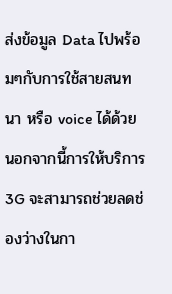ส่งข้อมูล Data ไปพร้อมๆกับการใช้สายสนทนา หรือ voice ได้ด้วย
นอกจากนี้การให้บริการ 3G จะสามารถช่วยลดช่องว่างในกา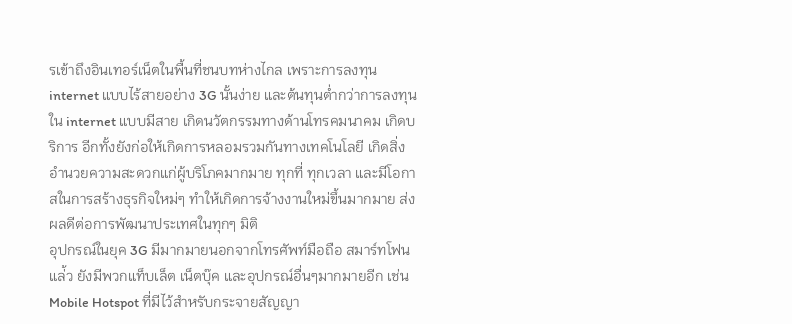รเข้าถึงอินเทอร์เน็ตในพื้นที่ชนบทห่างไกล เพราะการลงทุน internet แบบไร้สายอย่าง 3G นั้นง่าย และต้นทุนต่ำกว่าการลงทุนใน internet แบบมีสาย เกิดนวัตกรรมทางด้านโทรคมนาคม เกิดบริการ อีกทั้งยังก่อให้เกิดการหลอมรวมกันทางเทคโนโลยี เกิดสิ่งอำนวยความสะดวกแก่ผู้บริโภคมากมาย ทุกที่ ทุกเวลา และมีโอกาสในการสร้างธุรกิจใหม่ๆ ทำให้เกิดการจ้างงานใหม่ขึ้นมากมาย ส่งผลดีต่อการพัฒนาประเทศในทุกๆ มิติ
อุปกรณ์ในยุค 3G มีมากมายนอกจากโทรศัพท์มือถือ สมาร์ทโฟน แล่้ว ยังมีพวกแท็บเล็ต เน็ตบุ๊ค และอุปกรณ์อื่นๆมากมายอีก เช่น Mobile Hotspot ที่มีไว้สำหรับกระจายสัญญา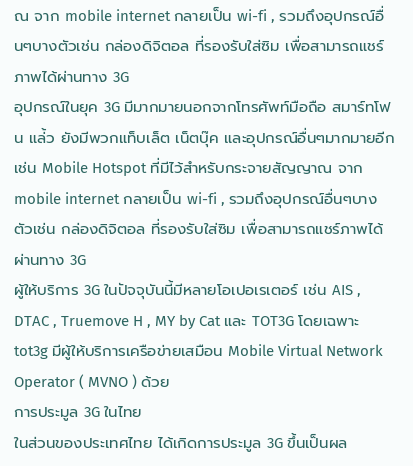ณ จาก mobile internet กลายเป็น wi-fi , รวมถึงอุปกรณ์อื่นๆบางตัวเช่น กล่องดิจิตอล ที่รองรับใส่ซิม เพื่อสามารถแชร์ภาพได้ผ่านทาง 3G
อุปกรณ์ในยุค 3G มีมากมายนอกจากโทรศัพท์มือถือ สมาร์ทโฟน แล่้ว ยังมีพวกแท็บเล็ต เน็ตบุ๊ค และอุปกรณ์อื่นๆมากมายอีก เช่น Mobile Hotspot ที่มีไว้สำหรับกระจายสัญญาณ จาก mobile internet กลายเป็น wi-fi , รวมถึงอุปกรณ์อื่นๆบางตัวเช่น กล่องดิจิตอล ที่รองรับใส่ซิม เพื่อสามารถแชร์ภาพได้ผ่านทาง 3G
ผู้ให้บริการ 3G ในปัจจุบันนี้มีหลายโอเปอเรเตอร์ เช่น AIS , DTAC , Truemove H , MY by Cat และ TOT3G โดยเฉพาะ tot3g มีผู้ให้บริการเครือข่ายเสมือน Mobile Virtual Network Operator ( MVNO ) ด้วย
การประมูล 3G ในไทย
ในส่วนของประเทศไทย ได้เกิดการประมูล 3G ขึ้นเป็นผล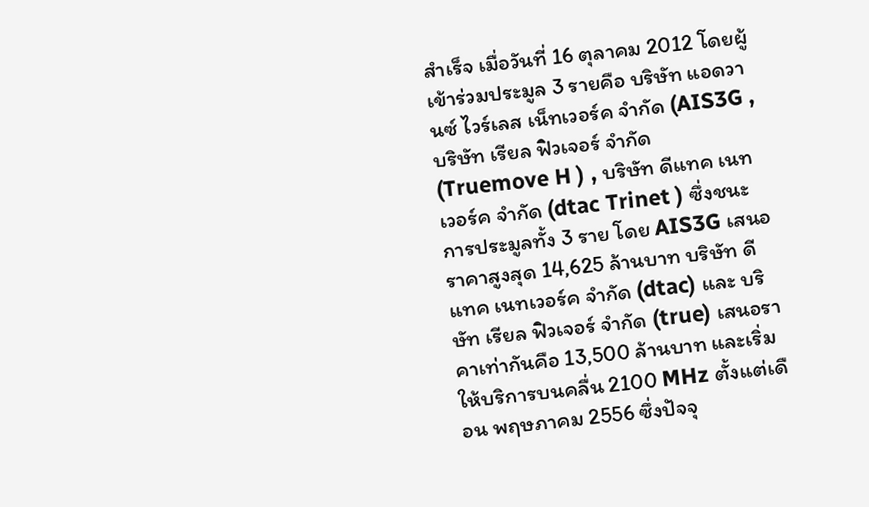สำเร็จ เมื่อวันที่ 16 ตุลาคม 2012 โดยผู้เข้าร่วมประมูล 3 รายคือ บริษัท แอดวานซ์ ไวร์เลส เน็ทเวอร์ค จำกัด (AIS3G , บริษัท เรียล ฟิวเจอร์ จำกัด(Truemove H ) , บริษัท ดีแทค เนทเวอร์ค จำกัด (dtac Trinet ) ซึ่งชนะการประมูลทั้ง 3 ราย โดย AIS3G เสนอราคาสูงสุด 14,625 ล้านบาท บริษัท ดีแทค เนทเวอร์ค จำกัด (dtac) และ บริษัท เรียล ฟิวเจอร์ จำกัด (true) เสนอราคาเท่ากันคือ 13,500 ล้านบาท และเริ่มให้บริการบนคลื่น 2100 MHz ตั้งแต่เดือน พฤษภาคม 2556 ซึ่งปัจจุ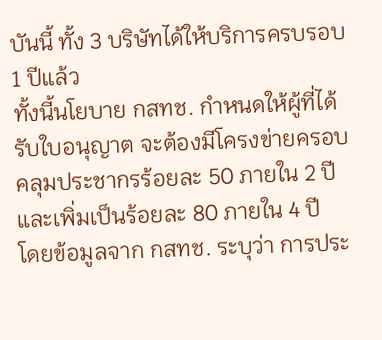บันนี้ ทั้ง 3 บริษัทได้ให้บริการครบรอบ 1 ปีแล้ว
ทั้งนี้นโยบาย กสทช. กำหนดให้ผู้ที่ได้รับใบอนุญาต จะต้องมีโครงข่ายครอบคลุมประชากรร้อยละ 50 ภายใน 2 ปี และเพิ่มเป็นร้อยละ 80 ภายใน 4 ปี
โดยข้อมูลจาก กสทช. ระบุว่า การประ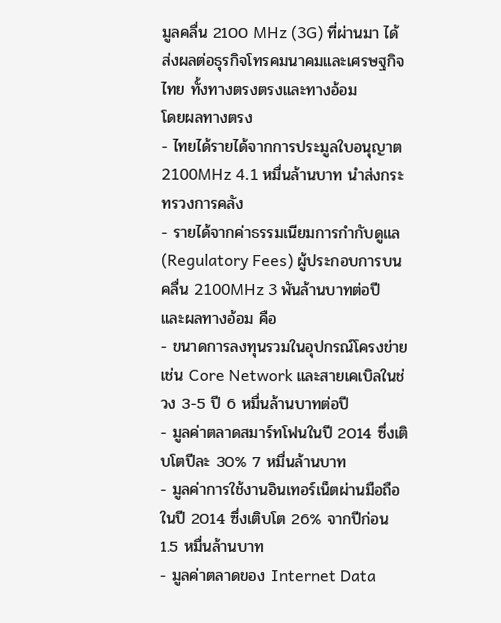มูลคลื่น 2100 MHz (3G) ที่ผ่านมา ได้ส่งผลต่อธุรกิจโทรคมนาคมและเศรษฐกิจไทย ทั้งทางตรงตรงและทางอ้อม
โดยผลทางตรง
- ไทยได้รายได้จากการประมูลใบอนุญาต 2100MHz 4.1 หมื่นล้านบาท นำส่งกระทรวงการคลัง
- รายได้จากค่าธรรมเนียมการกำกับดูแล (Regulatory Fees) ผู้ประกอบการบนคลื่น 2100MHz 3 พันล้านบาทต่อปี
และผลทางอ้อม คือ
- ขนาดการลงทุนรวมในอุปกรณ์โครงข่าย เช่น Core Network และสายเคเบิลในช่วง 3-5 ปี 6 หมื่นล้านบาทต่อปี
- มูลค่าตลาดสมาร์ทโฟนในปี 2014 ซึ่งเติบโตปีละ 30% 7 หมื่นล้านบาท
- มูลค่าการใช้งานอินเทอร์เน็ตผ่านมือถือในปี 2014 ซึ่งเติบโต 26% จากปีก่อน 1.5 หมื่นล้านบาท
- มูลค่าตลาดของ Internet Data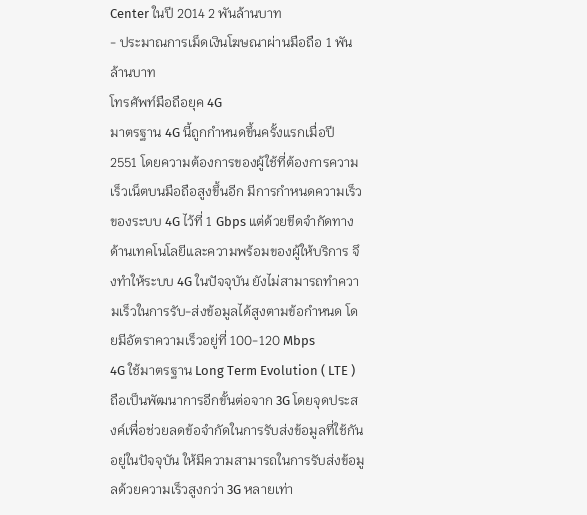Center ในปี 2014 2 พันล้านบาท
- ประมาณการเม็ดเงินโฆษณาผ่านมือถือ 1 พันล้านบาท
โทรศัพท์มือถือยุค 4G
มาตรฐาน 4G นี้ถูกกำหนดขึ้นครั้งแรกเมื่อปี 2551 โดยความต้องการของผู้ใช้ที่ต้องการความเร็วเน็ตบนมือถือสูงขึ้นอีก มีการกำหนดความเร็วของระบบ 4G ไว้ที่ 1 Gbps แต่ด้วยขีดจำกัดทางด้านเทคโนโลยีและความพร้อมของผู้ให้บริการ จึงทำให้ระบบ 4G ในปัจจุบัน ยังไม่สามารถทำความเร็วในการรับ-ส่งข้อมูลได้สูงตามข้อกำหนด โดยมีอัตราความเร็วอยู่ที่ 100-120 Mbps
4G ใช้มาตรฐาน Long Term Evolution ( LTE ) ถือเป็นพัฒนาการอีกขั้นต่อจาก 3G โดยจุดประสงค์เพื่อช่วยลดข้อจำกัดในการรับส่งข้อมูลที่ใช้กันอยู่ในปัจจุบัน ให้มีความสามารถในการรับส่งข้อมูลด้วยความเร็วสูงกว่า 3G หลายเท่า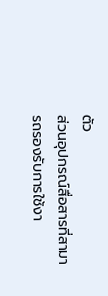ตัว
ส่วนอุปกรณ์สื่อสารที่สามารถรองรับการใช้งา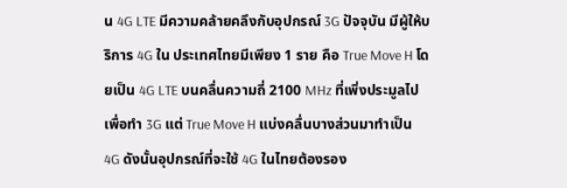น 4G LTE มีความคล้ายคลึงกับอุปกรณ์ 3G ปัจจุบัน มีผู้ให้บริการ 4G ใน ประเทศไทยมีเพียง 1 ราย คือ True Move H โดยเป็น 4G LTE บนคลื่นความถี่ 2100 MHz ที่เพิ่งประมูลไปเพื่อทำ 3G แต่ True Move H แบ่งคลื่นบางส่วนมาทำเป็น 4G ดังนั้นอุปกรณ์ที่จะใช้ 4G ในไทยต้องรอง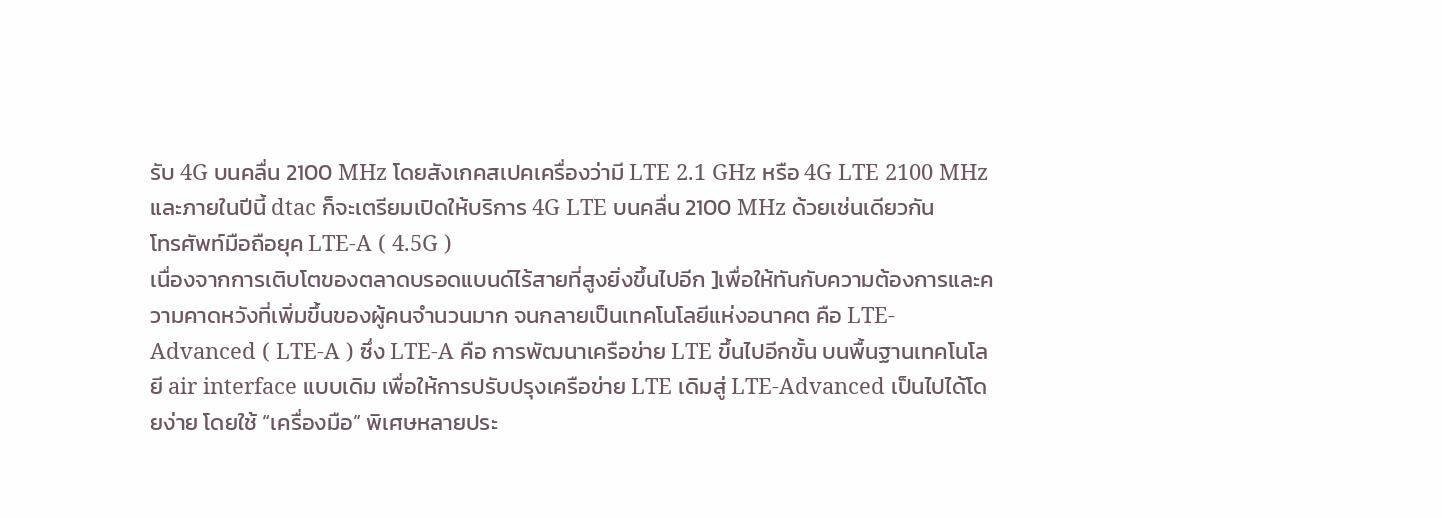รับ 4G บนคลื่น 2100 MHz โดยสังเกคสเปคเครื่องว่ามี LTE 2.1 GHz หรือ 4G LTE 2100 MHz และภายในปีนี้ dtac ก็จะเตรียมเปิดให้บริการ 4G LTE บนคลื่น 2100 MHz ด้วยเช่นเดียวกัน
โทรศัพท์มือถือยุค LTE-A ( 4.5G )
เนื่องจากการเติบโตของตลาดบรอดแบนด์ไร้สายที่สูงยิ่งขึ้นไปอีก ]เพื่อให้ทันกับความต้องการและความคาดหวังที่เพิ่มขึ้นของผู้คนจำนวนมาก จนกลายเป็นเทคโนโลยีแห่งอนาคต คือ LTE-Advanced ( LTE-A ) ซึ่ง LTE-A คือ การพัฒนาเครือข่าย LTE ขึ้นไปอีกขั้น บนพื้นฐานเทคโนโลยี air interface แบบเดิม เพื่อให้การปรับปรุงเครือข่าย LTE เดิมสู่ LTE-Advanced เป็นไปได้โดยง่าย โดยใช้ “เครื่องมือ” พิเศษหลายประ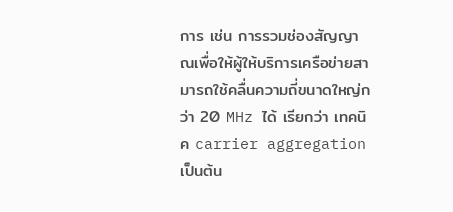การ เช่น การรวมช่องสัญญาณเพื่อให้ผู้ให้บริการเครือข่ายสามารถใช้คลื่นความถี่ขนาดใหญ่กว่า 20 MHz ได้ เรียกว่า เทคนิค carrier aggregation เป็นต้น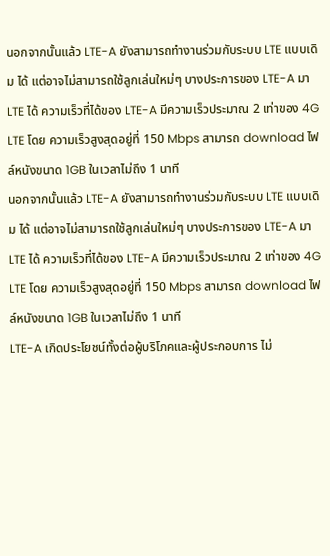นอกจากนั้นแล้ว LTE-A ยังสามารถทำงานร่วมกับระบบ LTE แบบเดิม ได้ แต่อาจไม่สามารถใช้ลูกเล่นใหม่ๆ บางประการของ LTE-A มา LTE ได้ ความเร็วที่ได้ของ LTE-A มีความเร็วประมาณ 2 เท่าของ 4G LTE โดย ความเร็วสูงสุดอยู่ที่ 150 Mbps สามารถ download ไฟล์หนังขนาด 1GB ในเวลาไม่ถึง 1 นาที
นอกจากนั้นแล้ว LTE-A ยังสามารถทำงานร่วมกับระบบ LTE แบบเดิม ได้ แต่อาจไม่สามารถใช้ลูกเล่นใหม่ๆ บางประการของ LTE-A มา LTE ได้ ความเร็วที่ได้ของ LTE-A มีความเร็วประมาณ 2 เท่าของ 4G LTE โดย ความเร็วสูงสุดอยู่ที่ 150 Mbps สามารถ download ไฟล์หนังขนาด 1GB ในเวลาไม่ถึง 1 นาที
LTE-A เกิดประโยชน์ทั้งต่อผู้บริโภคและผู้ประกอบการ ไม่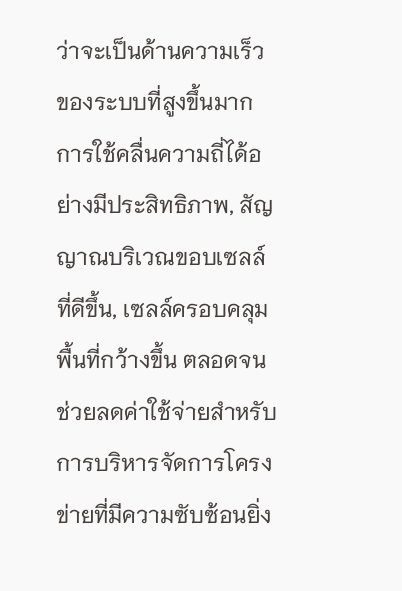ว่าจะเป็นด้านความเร็วของระบบที่สูงขึ้นมาก การใช้คลื่นความถี่ได้อย่างมีประสิทธิภาพ, สัญญาณบริเวณขอบเซลล์ที่ดีขึ้น, เซลล์ครอบคลุมพื้นที่กว้างขึ้น ตลอดจนช่วยลดค่าใช้จ่ายสำหรับการบริหารจัดการโครงข่ายที่มีความซับซ้อนยิ่ง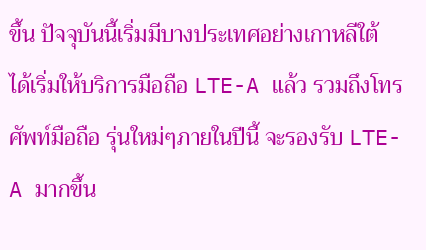ขึ้น ปัจจุบันนี้เริ่มมีบางประเทศอย่างเกาหลีใต้ ได้เริ่มให้บริการมือถือ LTE-A แล้ว รวมถึงโทรศัพท์มือถือ รุ่นใหม่ๆภายในปีนี้ จะรองรับ LTE-A มากขึ้น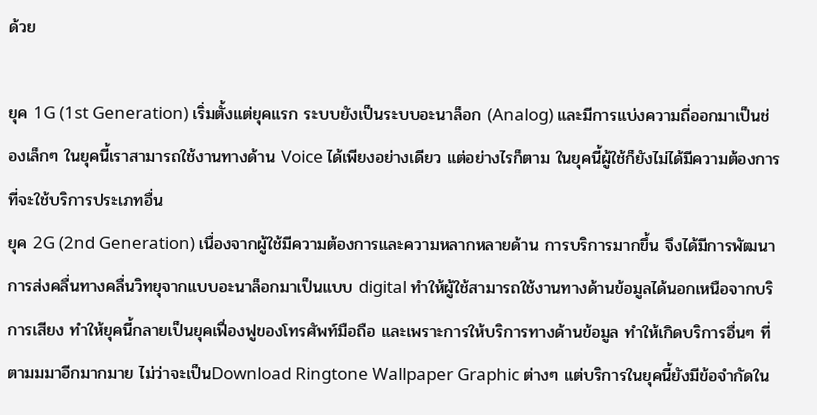ด้วย

ยุค 1G (1st Generation) เริ่มตั้งแต่ยุคแรก ระบบยังเป็นระบบอะนาล็อก (Analog) และมีการแบ่งความถี่ออกมาเป็นช่องเล็กๆ ในยุคนี้เราสามารถใช้งานทางด้าน Voice ได้เพียงอย่างเดียว แต่อย่างไรก็ตาม ในยุคนี้ผู้ใช้ก็ยังไม่ได้มีความต้องการที่จะใช้บริการประเภทอื่น
ยุค 2G (2nd Generation) เนื่องจากผู้ใช้มีความต้องการและความหลากหลายด้าน การบริการมากขึ้น จึงได้มีการพัฒนาการส่งคลื่นทางคลื่นวิทยุจากแบบอะนาล็อกมาเป็นแบบ digital ทำให้ผู้ใช้สามารถใช้งานทางด้านข้อมูลได้นอกเหนือจากบริการเสียง ทำให้ยุคนี้กลายเป็นยุคเฟื่องฟูของโทรศัพท์มือถือ และเพราะการให้บริการทางด้านข้อมูล ทำให้เกิดบริการอื่นๆ ที่ตามมมาอีกมากมาย ไม่ว่าจะเป็นDownload Ringtone Wallpaper Graphic ต่างๆ แต่บริการในยุคนี้ยังมีข้อจำกัดใน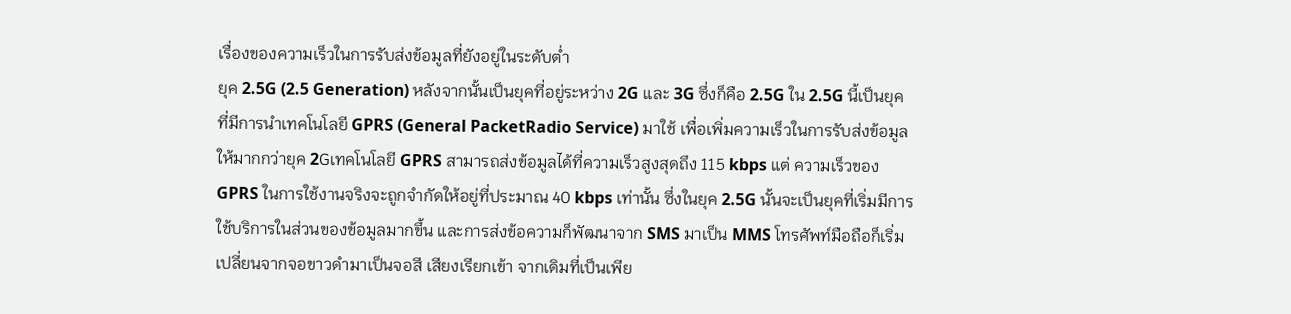เรื่องของความเร็วในการรับส่งข้อมูลที่ยังอยู่ในระดับต่ำ
ยุค 2.5G (2.5 Generation) หลังจากนั้นเป็นยุคที่อยู่ระหว่าง 2G และ 3G ซึ่งก็คือ 2.5G ใน 2.5G นี้เป็นยุคที่มีการนำเทคโนโลยี GPRS (General PacketRadio Service) มาใช้ เพื่อเพิ่มความเร็วในการรับส่งข้อมูลให้มากกว่ายุค 2Gเทคโนโลยี GPRS สามารถส่งข้อมูลได้ที่ความเร็วสูงสุดถึง 115 kbps แต่ ความเร็วของ GPRS ในการใช้งานจริงจะถูกจำกัดให้อยู่ที่ประมาณ 40 kbps เท่านั้น ซึ่งในยุค 2.5G นั้นจะเป็นยุคที่เริ่มมีการใช้บริการในส่วนของข้อมูลมากขึ้น และการส่งข้อความก็พัฒนาจาก SMS มาเป็น MMS โทรศัพท์มือถือก็เริ่มเปลี่ยนจากจอขาวดำมาเป็นจอสี เสียงเรียกเข้า จากเดิมที่เป็นเพีย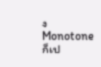ง Monotone ก็เป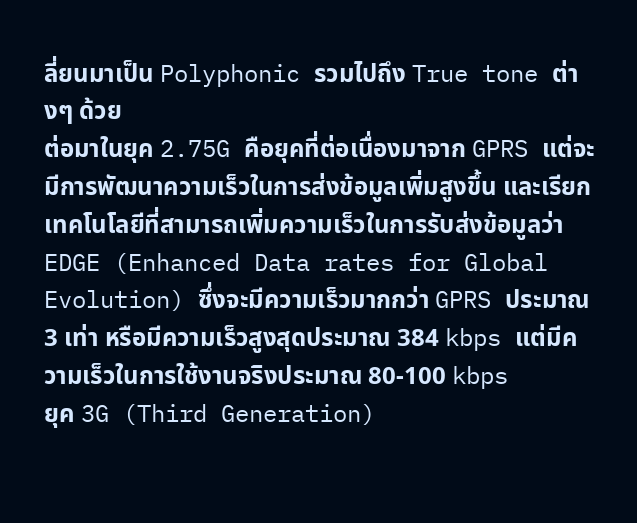ลี่ยนมาเป็น Polyphonic รวมไปถึง True tone ต่างๆ ด้วย
ต่อมาในยุค 2.75G คือยุคที่ต่อเนื่องมาจาก GPRS แต่จะมีการพัฒนาความเร็วในการส่งข้อมูลเพิ่มสูงขึ้น และเรียกเทคโนโลยีที่สามารถเพิ่มความเร็วในการรับส่งข้อมูลว่า EDGE (Enhanced Data rates for Global Evolution) ซึ่งจะมีความเร็วมากกว่า GPRS ประมาณ 3 เท่า หรือมีความเร็วสูงสุดประมาณ 384 kbps แต่มีความเร็วในการใช้งานจริงประมาณ 80-100 kbps
ยุค 3G (Third Generation)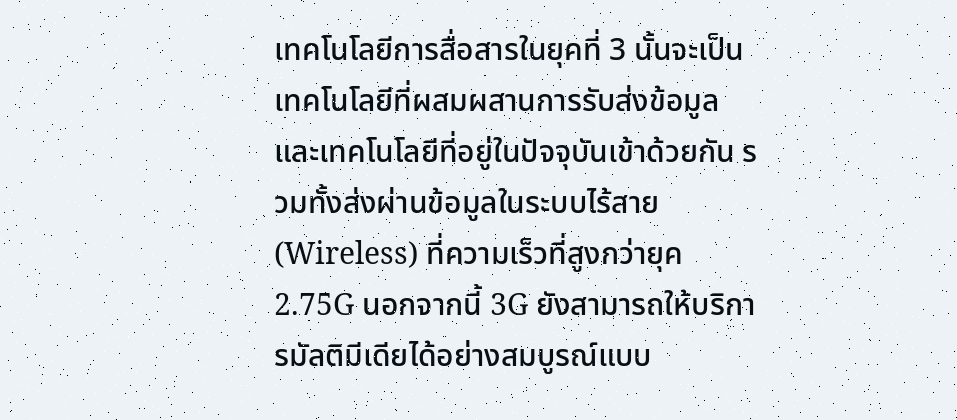เทคโนโลยีการสื่อสารในยุคที่ 3 นั้นจะเป็นเทคโนโลยีที่ผสมผสานการรับส่งข้อมูล และเทคโนโลยีที่อยู่ในปัจจุบันเข้าด้วยกัน รวมทั้งส่งผ่านข้อมูลในระบบไร้สาย (Wireless) ที่ความเร็วที่สูงกว่ายุค 2.75G นอกจากนี้ 3G ยังสามารถให้บริการมัลติมีเดียได้อย่างสมบูรณ์แบบ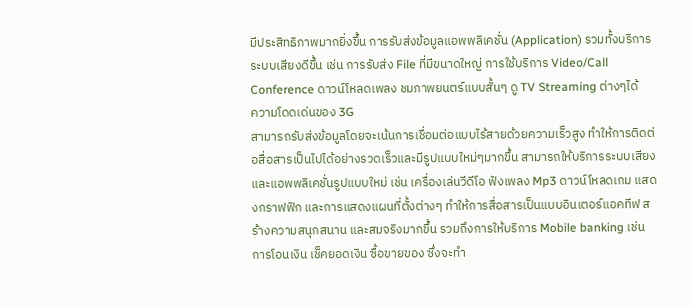มีประสิทธิภาพมากยิ่งขึ้น การรับส่งข้อมูลแอพพลิเคชั่น (Application) รวมทั้งบริการระบบเสียงดีขึ้น เช่น การรับส่ง File ที่มีขนาดใหญ่ การใช้บริการ Video/Call Conference ดาวน์โหลดเพลง ชมภาพยนตร์แบบสั้นๆ ดู TV Streaming ต่างๆได้
ความโดดเด่นของ 3G
สามารถรับส่งข้อมูลโดยจะเน้นการเชื่อมต่อแบบไร้สายด้วยความเร็วสูง ทำให้การติดต่อสื่อสารเป็นไปได้อย่างรวดเร็วและมีรูปแบบใหม่ๆมากขึ้น สามารถให้บริการระบบเสียงและแอพพลิเคชั่นรูปแบบใหม่ เช่น เครื่องเล่นวีดีโอ ฟังเพลง Mp3 ดาวน์โหลดเกม แสดงกราฟฟิก และการแสดงแผนที่ตั้งต่างๆ ทำให้การสื่อสารเป็นแบบอินเตอร์แอคทีฟ สร้างความสนุกสนาน และสมจริงมากขึ้น รวมถึงการให้บริการ Mobile banking เช่น การโอนเงิน เช็คยอดเงิน ซื้อขายของ ซึ่งจะทำ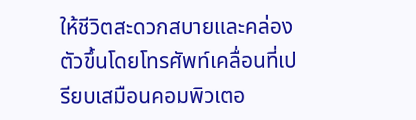ให้ชีวิตสะดวกสบายและคล่องตัวขึ้นโดยโทรศัพท์เคลื่อนที่เปรียบเสมือนคอมพิวเตอ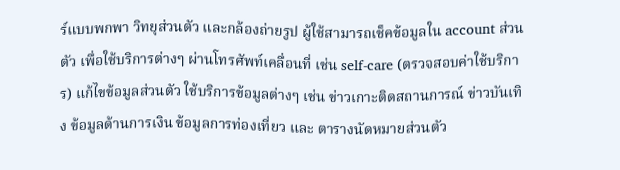ร์แบบพกพา วิทยุส่วนตัว และกล้องถ่ายรูป ผู้ใช้สามารถเช็คข้อมูลใน account ส่วนตัว เพื่อใช้บริการต่างๆ ผ่านโทรศัพท์เคลื่อนที่ เช่น self-care (ตรวจสอบค่าใช้บริการ) แก้ไขข้อมูลส่วนตัว ใช้บริการข้อมูลต่างๆ เช่น ข่าวเกาะติดสถานการณ์ ข่าวบันเทิง ข้อมูลด้านการเงิน ข้อมูลการท่องเที่ยว และ ตารางนัดหมายส่วนตัว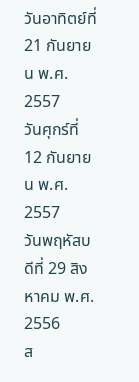วันอาทิตย์ที่ 21 กันยายน พ.ศ. 2557
วันศุกร์ที่ 12 กันยายน พ.ศ. 2557
วันพฤหัสบดีที่ 29 สิงหาคม พ.ศ. 2556
ส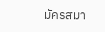มัครสมา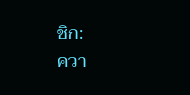ชิก:
ควา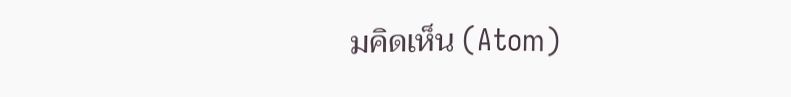มคิดเห็น (Atom)